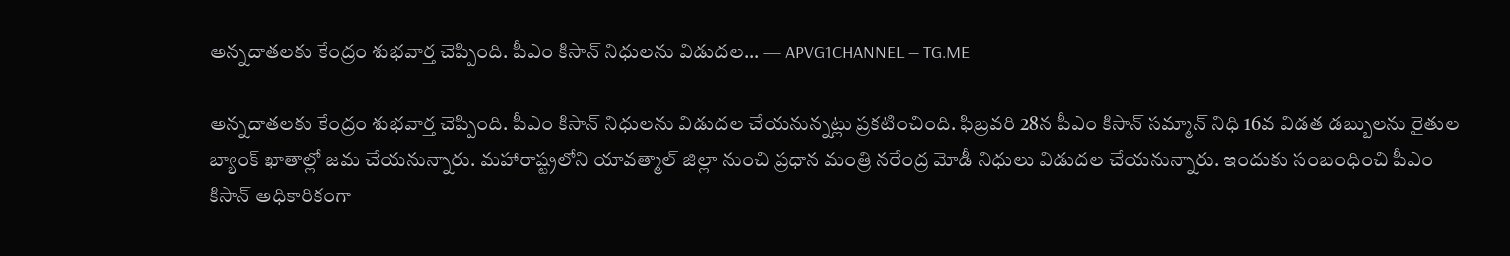అన్నదాతలకు కేంద్రం శుభవార్త చెప్పింది. పీఎం కిసాన్ నిధులను విడుదల… — APVG1CHANNEL — TG.ME

అన్నదాతలకు కేంద్రం శుభవార్త చెప్పింది. పీఎం కిసాన్ నిధులను విడుదల చేయనున్నట్లు ప్రకటించింది. ఫిబ్రవరి 28న పీఎం కిసాన్ సమ్మాన్ నిధి 16వ విడత డబ్బులను రైతుల బ్యాంక్ ఖాతాల్లో జమ చేయనున్నారు. మహారాష్ట్రలోని యావత్మాల్ జిల్లా నుంచి ప్రధాన మంత్రి నరేంద్ర మోడీ నిధులు విడుదల చేయనున్నారు. ఇందుకు సంబంధించి పీఎం కిసాన్ అధికారికంగా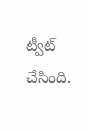ట్వీట్ చేసింది.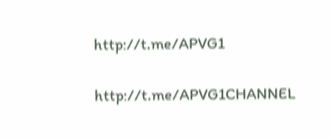http://t.me/APVG1

http://t.me/APVG1CHANNEL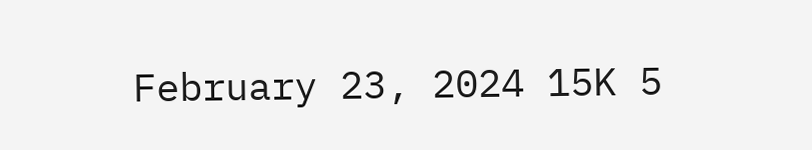February 23, 2024 15K 5